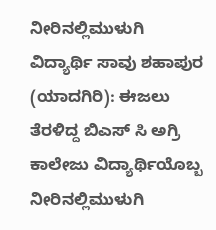ನೀರಿನಲ್ಲಿಮುಳುಗಿ ವಿದ್ಯಾರ್ಥಿ ಸಾವು ಶಹಾಪುರ (ಯಾದಗಿರಿ): ಈಜಲು ತೆರಳಿದ್ದ ಬಿಎಸ್ ಸಿ ಅಗ್ರಿ ಕಾಲೇಜು ವಿದ್ಯಾರ್ಥಿಯೊಬ್ಬ ನೀರಿನಲ್ಲಿಮುಳುಗಿ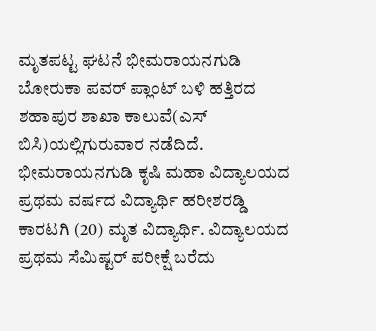ಮೃತಪಟ್ಟ ಘಟನೆ ಭೀಮರಾಯನಗುಡಿ ಬೋರುಕಾ ಪವರ್ ಪ್ಲಾಂಟ್ ಬಳಿ ಹತ್ತಿರದ ಶಹಾಪುರ ಶಾಖಾ ಕಾಲುವೆ(ಎಸ್ ಬಿಸಿ)ಯಲ್ಲಿಗುರುವಾರ ನಡೆದಿದೆ. ಭೀಮರಾಯನಗುಡಿ ಕೃಷಿ ಮಹಾ ವಿದ್ಯಾಲಯದ ಪ್ರಥಮ ವರ್ಷದ ವಿದ್ಯಾರ್ಥಿ ಹರೀಶರಡ್ಡಿ ಕಾರಟಗಿ (20) ಮೃತ ವಿದ್ಯಾರ್ಥಿ. ವಿದ್ಯಾಲಯದ ಪ್ರಥಮ ಸೆಮಿಷ್ಟರ್ ಪರೀಕ್ಷೆ ಬರೆದು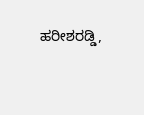ಹರೀಶರಡ್ಡಿ,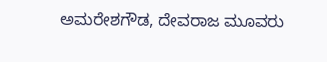ಅಮರೇಶಗೌಡ, ದೇವರಾಜ ಮೂವರು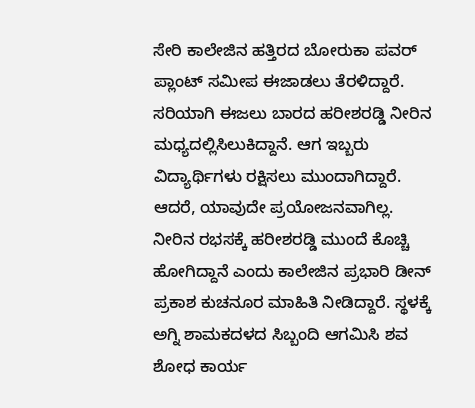ಸೇರಿ ಕಾಲೇಜಿನ ಹತ್ತಿರದ ಬೋರುಕಾ ಪವರ್ ಪ್ಲಾಂಟ್ ಸಮೀಪ ಈಜಾಡಲು ತೆರಳಿದ್ದಾರೆ. ಸರಿಯಾಗಿ ಈಜಲು ಬಾರದ ಹರೀಶರಡ್ಡಿ ನೀರಿನ ಮಧ್ಯದಲ್ಲಿಸಿಲುಕಿದ್ದಾನೆ. ಆಗ ಇಬ್ಬರು ವಿದ್ಯಾರ್ಥಿಗಳು ರಕ್ಷಿಸಲು ಮುಂದಾಗಿದ್ದಾರೆ. ಆದರೆ, ಯಾವುದೇ ಪ್ರಯೋಜನವಾಗಿಲ್ಲ. ನೀರಿನ ರಭಸಕ್ಕೆ ಹರೀಶರಡ್ಡಿ ಮುಂದೆ ಕೊಚ್ಚಿ ಹೋಗಿದ್ದಾನೆ ಎಂದು ಕಾಲೇಜಿನ ಪ್ರಭಾರಿ ಡೀನ್ ಪ್ರಕಾಶ ಕುಚನೂರ ಮಾಹಿತಿ ನೀಡಿದ್ದಾರೆ. ಸ್ಥಳಕ್ಕೆ ಅಗ್ನಿ ಶಾಮಕದಳದ ಸಿಬ್ಬಂದಿ ಆಗಮಿಸಿ ಶವ ಶೋಧ ಕಾರ್ಯ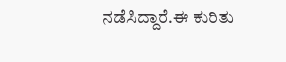ನಡೆಸಿದ್ದಾರೆ.ಈ ಕುರಿತು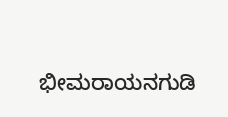ಭೀಮರಾಯನಗುಡಿ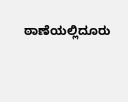ಠಾಣೆಯಲ್ಲಿದೂರು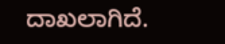ದಾಖಲಾಗಿದೆ.